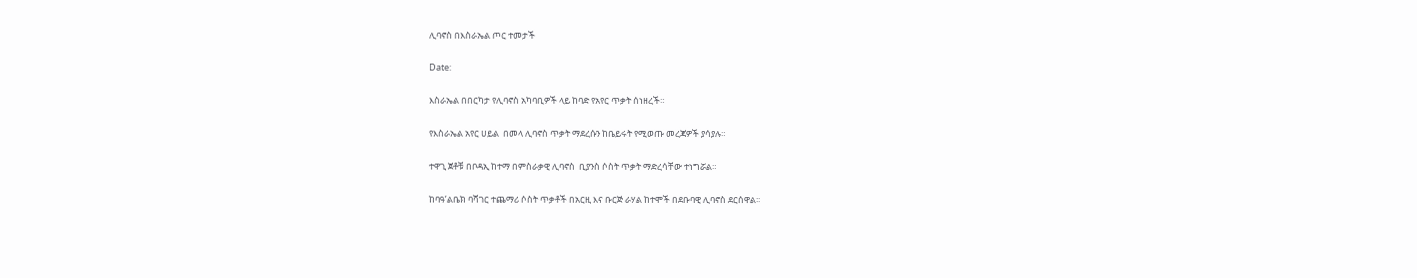ሊባኖስ በእስራኤል ጦር ተመታች

Date:

እስራኤል በበርካታ የሊባኖስ አካባቢዎች ላይ ከባድ የአየር ጥቃት ሰነዘረች።

የእስራኤል አየር ሀይል  በመላ ሊባኖስ ጥቃት ማደረሱን ከቤይሩት የሚወጡ መረጃዎች ያሳያሉ።

ተዋጊ ጀቶቹ በቦዳኢ ከተማ በምስራቃዊ ሊባኖስ  ቢያንስ ሶስት ጥቃት ማድረሳቸው ተነግሯል።

ከባዓ’ልቤክ ባሻገር ተጨማሪ ሶስት ጥቃቶች በአርዚ እና ቡርጅ ራሃል ከተሞች በደቡባዊ ሊባኖስ ደርሰዋል፡፡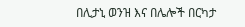በሊታኒ ወንዝ እና በሌሎች በርካታ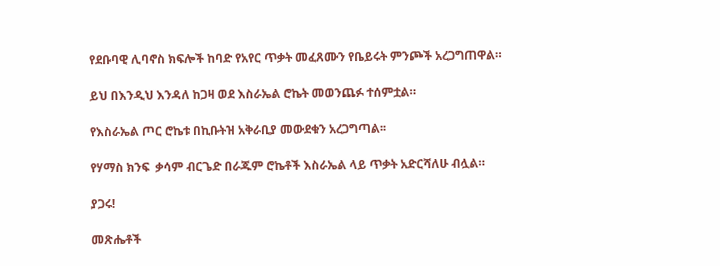የደቡባዊ ሊባኖስ ክፍሎች ከባድ የአየር ጥቃት መፈጸሙን የቤይሩት ምንጮች አረጋግጠዋል።

ይህ በእንዲህ እንዳለ ከጋዛ ወደ እስራኤል ሮኬት መወንጨፉ ተሰምቷል።

የእስራኤል ጦር ሮኬቱ በኪቡትዝ አቅራቢያ መውደቁን አረጋግጣል፡፡

የሃማስ ክንፍ  ቃሳም ብርጌድ በራጁም ሮኬቶች እስራኤል ላይ ጥቃት አድርሻለሁ ብሏል።

ያጋሩ!

መጽሔቶች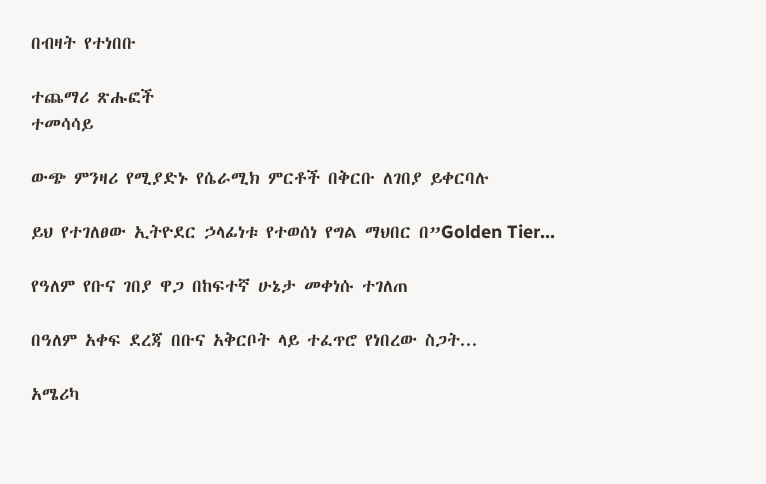በብዛት የተነበቡ

ተጨማሪ ጽሑፎች
ተመሳሳይ

ውጭ ምንዛሪ የሚያድኑ የሴራሚክ ምርቶች በቅርቡ ለገበያ ይቀርባሉ

ይህ የተገለፀው ኢትዮደር ኃላፊነቱ የተወሰነ የግል ማህበር በ”Golden Tier...

የዓለም የቡና ገበያ ዋጋ በከፍተኛ ሁኔታ መቀነሱ ተገለጠ

በዓለም አቀፍ ደረጃ በቡና አቅርቦት ላይ ተፈጥሮ የነበረው ስጋት...

አሜሪካ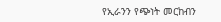የኢራንን የጭነት መርከብን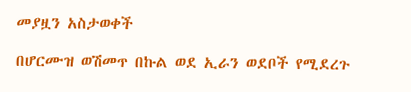መያዟን አስታወቀች

በሆርሙዝ ወሽመጥ በኩል ወደ ኢራን ወደቦች የሚደረጉ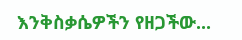እንቅስቃሴዎችን የዘጋችው...